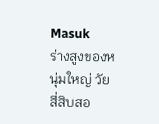Masuk
ร่างสูงของหนุ่มใหญ่ วัยสี่สิบสอ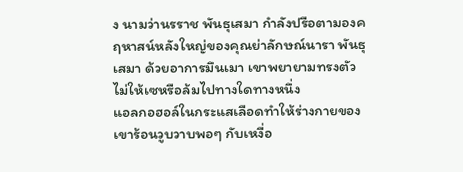ง นามว่านรราช พันธุเสมา กำลังปรือตามองคฤหาสน์หลังใหญ่ของคุณย่าลักษณ์นารา พันธุเสมา ด้วยอาการมึนเมา เขาพยายามทรงตัวไม่ให้เซหรือล้มไปทางใดทางหนึ่ง
แอลกอฮอล์ในกระแสเลือดทำให้ร่างกายของเขาร้อนวูบวาบพอๆ กับเหงื่อ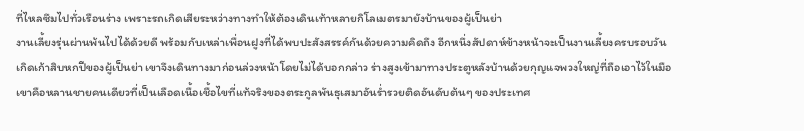ที่ไหลซึมไปทั่วเรือนร่าง เพราะรถเกิดเสียระหว่างทางทำให้ต้องเดินเท้าหลายกิโลเมตรมายังบ้านของผู้เป็นย่า
งานเลี้ยงรุ่นผ่านพ้นไปได้ด้วยดี พร้อมกับเหล่าเพื่อนฝูงที่ได้พบปะสังสรรค์กันด้วยความคิดถึง อีกหนึ่งสัปดาห์ข้างหน้าจะเป็นงานเลี้ยงครบรอบวันเกิดเก้าสิบหกปีของผู้เป็นย่า เขาจึงเดินทางมาก่อนล่วงหน้าโดยไม่ได้บอกกล่าว ร่างสูงเข้ามาทางประตูหลังบ้านด้วยกุญแจพวงใหญ่ที่ถือเอาไว้ในมือ เขาคือหลานชายคนเดียวที่เป็นเลือดเนื้อเชื้อไขที่แท้จริงของตระกูลพันธุเสมาอันร่ำรวยติดอันดับต้นๆ ของประเทศ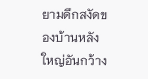ยามดึกสงัดของบ้านหลังใหญ่อันกว้าง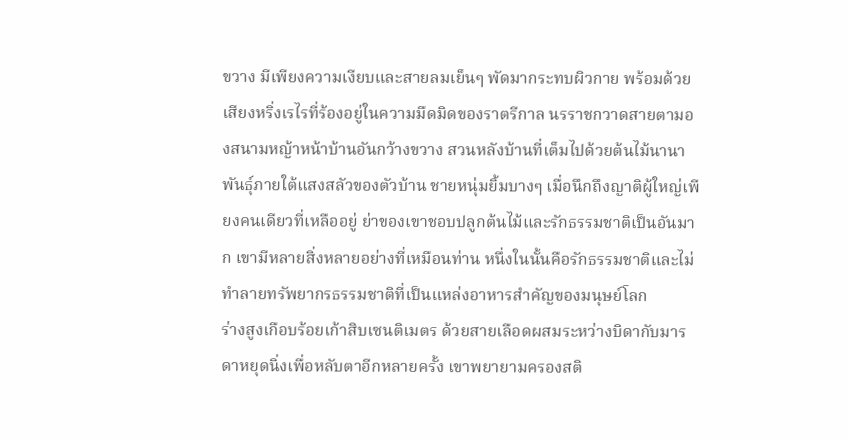ขวาง มีเพียงความเงียบและสายลมเย็นๆ พัดมากระทบผิวกาย พร้อมด้วยเสียงหริ่งเรไรที่ร้องอยู่ในความมืดมิดของราตรีกาล นรราชกวาดสายตามองสนามหญ้าหน้าบ้านอันกว้างขวาง สวนหลังบ้านที่เต็มไปด้วยต้นไม้นานาพันธุ์ภายใต้แสงสลัวของตัวบ้าน ชายหนุ่มยิ้มบางๆ เมื่อนึกถึงญาติผู้ใหญ่เพียงคนเดียวที่เหลืออยู่ ย่าของเขาชอบปลูกต้นไม้และรักธรรมชาติเป็นอันมาก เขามีหลายสิ่งหลายอย่างที่เหมือนท่าน หนึ่งในนั้นคือรักธรรมชาติและไม่ทำลายทรัพยากรธรรมชาติที่เป็นแหล่งอาหารสำคัญของมนุษย์โลก
ร่างสูงเกือบร้อยเก้าสิบเซนติเมตร ด้วยสายเลือดผสมระหว่างบิดากับมารดาหยุดนิ่งเพื่อหลับตาอีกหลายครั้ง เขาพยายามครองสติ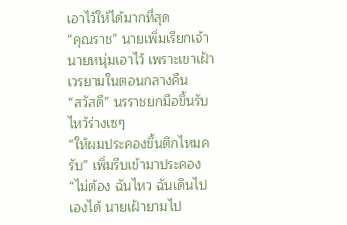เอาไว้ให้ได้มากที่สุด
“คุณราช” นายเพิ่มเรียกเจ้านายหนุ่มเอาไว้ เพราะเขาเฝ้าเวรยามในตอนกลางคืน
“สวัสดี” นรราชยกมือขึ้นรับไหว้ร่างเซๆ
“ให้ผมประคองขึ้นตึกไหมครับ” เพิ่มรีบเข้ามาประคอง
“ไม่ต้อง ฉันไหว ฉันเดินไปเองได้ นายเฝ้ายามไป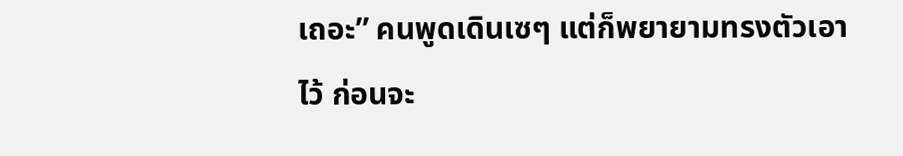เถอะ” คนพูดเดินเซๆ แต่ก็พยายามทรงตัวเอาไว้ ก่อนจะ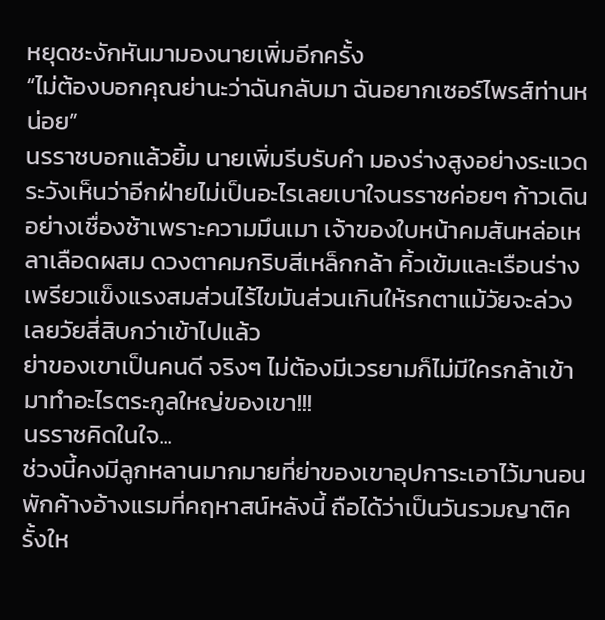หยุดชะงักหันมามองนายเพิ่มอีกครั้ง
“ไม่ต้องบอกคุณย่านะว่าฉันกลับมา ฉันอยากเซอร์ไพรส์ท่านหน่อย”
นรราชบอกแล้วยิ้ม นายเพิ่มรีบรับคำ มองร่างสูงอย่างระแวดระวังเห็นว่าอีกฝ่ายไม่เป็นอะไรเลยเบาใจนรราชค่อยๆ ก้าวเดินอย่างเชื่องช้าเพราะความมึนเมา เจ้าของใบหน้าคมสันหล่อเหลาเลือดผสม ดวงตาคมกริบสีเหล็กกล้า คิ้วเข้มและเรือนร่างเพรียวแข็งแรงสมส่วนไร้ไขมันส่วนเกินให้รกตาแม้วัยจะล่วงเลยวัยสี่สิบกว่าเข้าไปแล้ว
ย่าของเขาเป็นคนดี จริงๆ ไม่ต้องมีเวรยามก็ไม่มีใครกล้าเข้ามาทำอะไรตระกูลใหญ่ของเขา!!!
นรราชคิดในใจ...
ช่วงนี้คงมีลูกหลานมากมายที่ย่าของเขาอุปการะเอาไว้มานอนพักค้างอ้างแรมที่คฤหาสน์หลังนี้ ถือได้ว่าเป็นวันรวมญาติครั้งให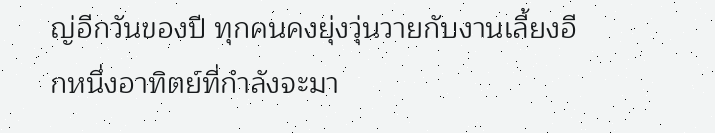ญ่อีกวันของปี ทุกคนคงยุ่งวุ่นวายกับงานเลี้ยงอีกหนึ่งอาทิตย์ที่กำลังจะมา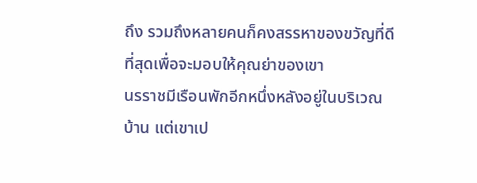ถึง รวมถึงหลายคนก็คงสรรหาของขวัญที่ดีที่สุดเพื่อจะมอบให้คุณย่าของเขา
นรราชมีเรือนพักอีกหนึ่งหลังอยู่ในบริเวณบ้าน แต่เขาเป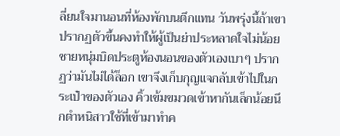ลี่ยนใจมานอนที่ห้องพักบนตึกแทน วันพรุ่งนี้ถ้าเขาปรากฏตัวขึ้นคงทำให้ผู้เป็นย่าประหลาดใจไม่น้อย
ชายหนุ่มบิดประตูห้องนอนของตัวเองเบาๆ ปรากฏว่ามันไม่ได้ล็อก เขาจึงเก็บกุญแจกลับเข้าไปในกระเป๋าของตัวเอง คิ้วเข้มขมวดเข้าหากันเล็กน้อยนึกตำหนิสาวใช้ที่เข้ามาทำค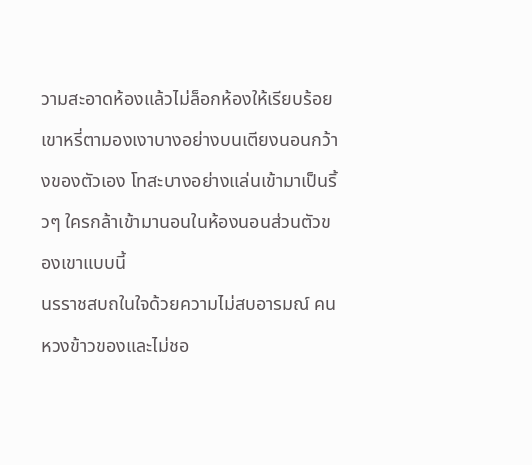วามสะอาดห้องแล้วไม่ล็อกห้องให้เรียบร้อย
เขาหรี่ตามองเงาบางอย่างบนเตียงนอนกว้างของตัวเอง โทสะบางอย่างแล่นเข้ามาเป็นริ้วๆ ใครกล้าเข้ามานอนในห้องนอนส่วนตัวของเขาแบบนี้
นรราชสบถในใจด้วยความไม่สบอารมณ์ คนหวงข้าวของและไม่ชอ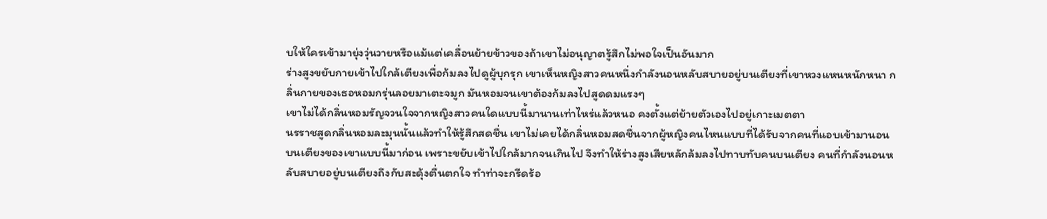บให้ใครเข้ามายุ่งวุ่นวายหรือแม้แต่เคลื่อนย้ายข้าวของถ้าเขาไม่อนุญาตรู้สึกไม่พอใจเป็นอันมาก
ร่างสูงขยับกายเข้าไปใกล้เตียงเพื่อก้มลงไปดูผู้บุกรุก เขาเห็นหญิงสาวคนหนึ่งกำลังนอนหลับสบายอยู่บนเตียงที่เขาหวงแหนหนักหนา กลิ่นกายของเธอหอมกรุ่นลอยมาเตะจมูก มันหอมจนเขาต้องก้มลงไปสูดดมแรงๆ
เขาไม่ได้กลิ่นหอมรัญจวนใจจากหญิงสาวคนใดแบบนี้มานานเท่าไหร่แล้วหนอ คงตั้งแต่ย้ายตัวเองไปอยู่เกาะเมตตา
นรราชสูดกลิ่นหอมละมุนนั้นแล้วทำให้รู้สึกสดชื่น เขาไม่เคยได้กลิ่นหอมสดชื่นจากผู้หญิงคนไหนแบบที่ได้รับจากคนที่แอบเข้ามานอนบนเตียงของเขาแบบนี้มาก่อน เพราะขยับเข้าไปใกล้มากจนเกินไป จึงทำให้ร่างสูงเสียหลักล้มลงไปทาบทับคนบนเตียง คนที่กำลังนอนหลับสบายอยู่บนเตียงถึงกับสะดุ้งตื่นตกใจ ทำท่าจะกรีดร้อ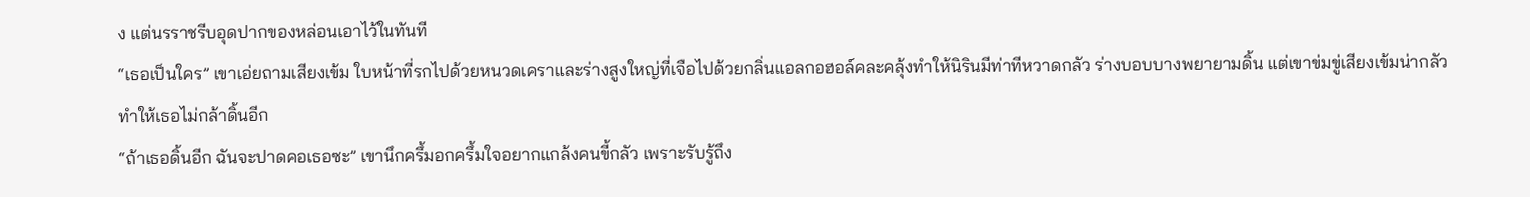ง แต่นรราชรีบอุดปากของหล่อนเอาไว้ในทันที
“เธอเป็นใคร” เขาเอ่ยถามเสียงเข้ม ใบหน้าที่รกไปด้วยหนวดเคราและร่างสูงใหญ่ที่เจือไปด้วยกลิ่นแอลกอฮอล์คละคลุ้งทำให้นิรินมีท่าทีหวาดกลัว ร่างบอบบางพยายามดิ้น แต่เขาข่มขู่เสียงเข้มน่ากลัวทำให้เธอไม่กล้าดิ้นอีก
“ถ้าเธอดิ้นอีก ฉันจะปาดคอเธอซะ” เขานึกครึ้มอกครึ้มใจอยากแกล้งคนขี้กลัว เพราะรับรู้ถึง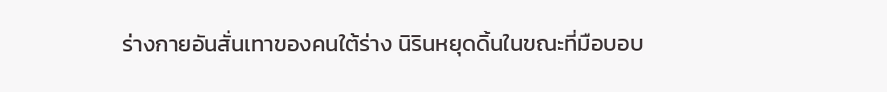ร่างกายอันสั่นเทาของคนใต้ร่าง นิรินหยุดดิ้นในขณะที่มือบอบ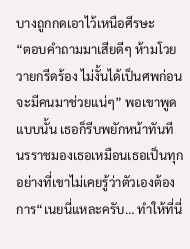บางถูกกดเอาไว้เหนือศีรษะ
“ตอบคำถามมาเสียดีๆ ห้ามโวยวายกรีดร้อง ไม่งั้นได้เป็นศพก่อนจะมีคนมาช่วยแน่ๆ” พอเขาพูดแบบนั้น เธอก็รีบพยักหน้าทันที
นรราชมองเธอเหมือนเธอเป็นทุกอย่างที่เขาไม่เคยรู้ว่าตัวเองต้องการ“เนยนี่แหละครับ… ทำให้ที่นี่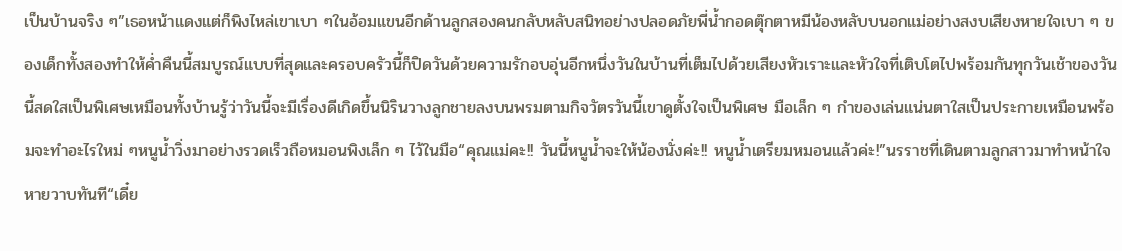เป็นบ้านจริง ๆ”เธอหน้าแดงแต่ก็พิงไหล่เขาเบา ๆในอ้อมแขนอีกด้านลูกสองคนกลับหลับสนิทอย่างปลอดภัยพี่น้ำกอดตุ๊กตาหมีน้องหลับบนอกแม่อย่างสงบเสียงหายใจเบา ๆ ของเด็กทั้งสองทำให้ค่ำคืนนี้สมบูรณ์แบบที่สุดและครอบครัวนี้ก็ปิดวันด้วยความรักอบอุ่นอีกหนึ่งวันในบ้านที่เต็มไปด้วยเสียงหัวเราะและหัวใจที่เติบโตไปพร้อมกันทุกวันเช้าของวันนี้สดใสเป็นพิเศษเหมือนทั้งบ้านรู้ว่าวันนี้จะมีเรื่องดีเกิดขึ้นนิรินวางลูกชายลงบนพรมตามกิจวัตรวันนี้เขาดูตั้งใจเป็นพิเศษ มือเล็ก ๆ กำของเล่นแน่นตาใสเป็นประกายเหมือนพร้อมจะทำอะไรใหม่ ๆหนูน้ำวิ่งมาอย่างรวดเร็วถือหมอนพิงเล็ก ๆ ไว้ในมือ“คุณแม่คะ!! วันนี้หนูน้ำจะให้น้องนั่งค่ะ!! หนูน้ำเตรียมหมอนแล้วค่ะ!”นรราชที่เดินตามลูกสาวมาทำหน้าใจหายวาบทันที“เดี๋ย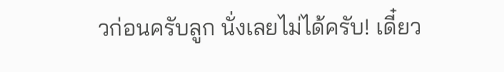วก่อนครับลูก นั่งเลยไม่ได้ครับ! เดี๋ยว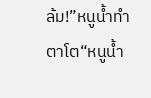ล้ม!”หนูน้ำทำตาโต“หนูน้ำ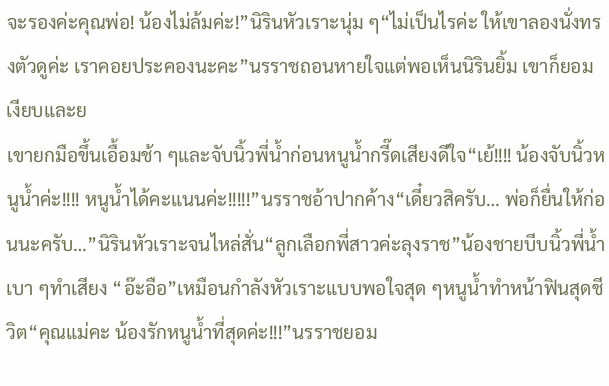จะรองค่ะคุณพ่อ! น้องไม่ล้มค่ะ!”นิรินหัวเราะนุ่ม ๆ“ไม่เป็นไรค่ะ ให้เขาลองนั่งทรงตัวดูค่ะ เราคอยประคองนะคะ”นรราชถอนหายใจแต่พอเห็นนิรินยิ้ม เขาก็ยอมเงียบและย
เขายกมือขึ้นเอื้อมช้า ๆและจับนิ้วพี่น้ำก่อนหนูน้ำกรี๊ดเสียงดีใจ“เย้!!!! น้องจับนิ้วหนูน้ำค่ะ!!!! หนูน้ำได้คะแนนค่ะ!!!!!”นรราชอ้าปากค้าง“เดี๋ยวสิครับ… พ่อก็ยื่นให้ก่อนนะครับ…”นิรินหัวเราะจนไหล่สั่น“ลูกเลือกพี่สาวค่ะลุงราช”น้องชายบีบนิ้วพี่น้ำเบา ๆทำเสียง “อ๊ะอือ”เหมือนกำลังหัวเราะแบบพอใจสุด ๆหนูน้ำทำหน้าฟินสุดชีวิต“คุณแม่คะ น้องรักหนูน้ำที่สุดค่ะ!!!”นรราชยอม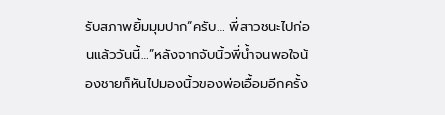รับสภาพยิ้มมุมปาก“ครับ… พี่สาวชนะไปก่อนแล้ววันนี้…”หลังจากจับนิ้วพี่น้ำจนพอใจน้องชายก็หันไปมองนิ้วของพ่อเอื้อมอีกครั้ง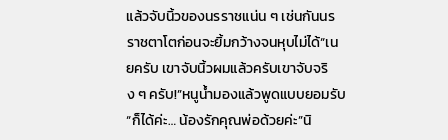แล้วจับนิ้วของนรราชแน่น ๆ เช่นกันนรราชตาโตก่อนจะยิ้มกว้างจนหุบไม่ได้“เนยครับ เขาจับนิ้วผมแล้วครับเขาจับจริง ๆ ครับ!”หนูน้ำมองแล้วพูดแบบยอมรับ“ก็ได้ค่ะ… น้องรักคุณพ่อด้วยค่ะ”นิ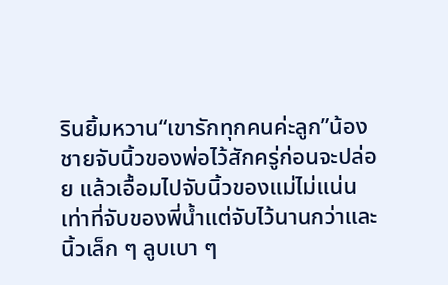รินยิ้มหวาน“เขารักทุกคนค่ะลูก”น้องชายจับนิ้วของพ่อไว้สักครู่ก่อนจะปล่อย แล้วเอื้อมไปจับนิ้วของแม่ไม่แน่นเท่าที่จับของพี่น้ำแต่จับไว้นานกว่าและนิ้วเล็ก ๆ ลูบเบา ๆ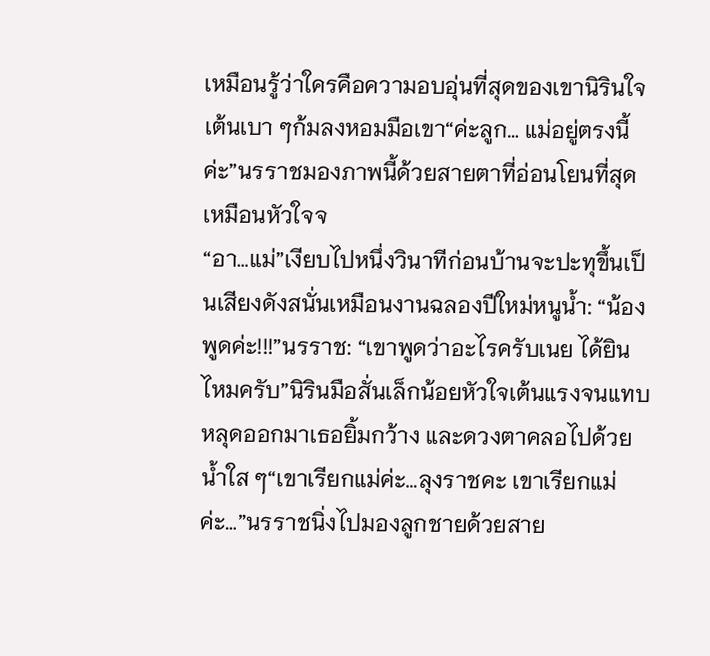เหมือนรู้ว่าใครคือความอบอุ่นที่สุดของเขานิรินใจเต้นเบา ๆก้มลงหอมมือเขา“ค่ะลูก… แม่อยู่ตรงนี้ค่ะ”นรราชมองภาพนี้ด้วยสายตาที่อ่อนโยนที่สุดเหมือนหัวใจจ
“อา…แม่”เงียบไปหนึ่งวินาทีก่อนบ้านจะปะทุขึ้นเป็นเสียงดังสนั่นเหมือนงานฉลองปีใหม่หนูน้ำ: “น้องพูดค่ะ!!!”นรราช: “เขาพูดว่าอะไรครับเนย ได้ยินไหมครับ”นิรินมือสั่นเล็กน้อยหัวใจเต้นแรงจนแทบหลุดออกมาเธอยิ้มกว้าง และดวงตาคลอไปด้วยน้ำใส ๆ“เขาเรียกแม่ค่ะ…ลุงราชคะ เขาเรียกแม่ค่ะ…”นรราชนิ่งไปมองลูกชายด้วยสาย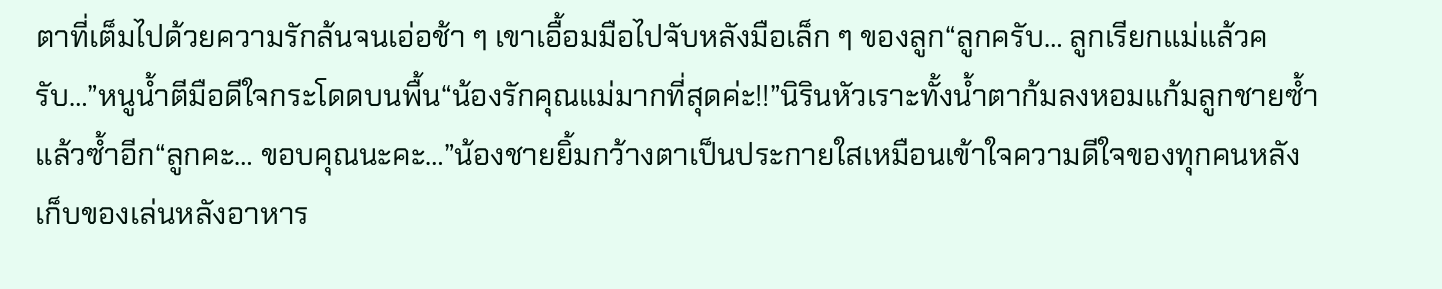ตาที่เต็มไปด้วยความรักล้นจนเอ่อช้า ๆ เขาเอื้อมมือไปจับหลังมือเล็ก ๆ ของลูก“ลูกครับ… ลูกเรียกแม่แล้วครับ…”หนูน้ำตีมือดีใจกระโดดบนพื้น“น้องรักคุณแม่มากที่สุดค่ะ!!”นิรินหัวเราะทั้งน้ำตาก้มลงหอมแก้มลูกชายซ้ำแล้วซ้ำอีก“ลูกคะ… ขอบคุณนะคะ…”น้องชายยิ้มกว้างตาเป็นประกายใสเหมือนเข้าใจความดีใจของทุกคนหลังเก็บของเล่นหลังอาหาร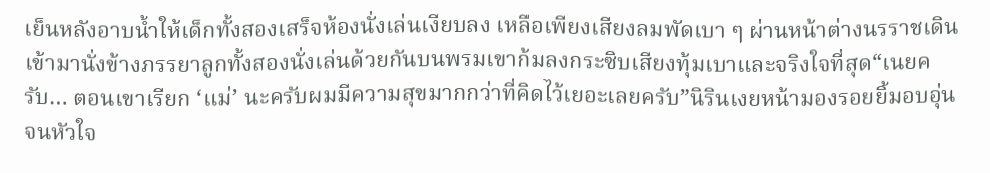เย็นหลังอาบน้ำให้เด็กทั้งสองเสร็จห้องนั่งเล่นเงียบลง เหลือเพียงเสียงลมพัดเบา ๆ ผ่านหน้าต่างนรราชเดินเข้ามานั่งข้างภรรยาลูกทั้งสองนั่งเล่นด้วยกันบนพรมเขาก้มลงกระซิบเสียงทุ้มเบาและจริงใจที่สุด“เนยครับ… ตอนเขาเรียก ‘แม่’ นะครับผมมีความสุขมากกว่าที่คิดไว้เยอะเลยครับ”นิรินเงยหน้ามองรอยยิ้มอบอุ่นจนหัวใจ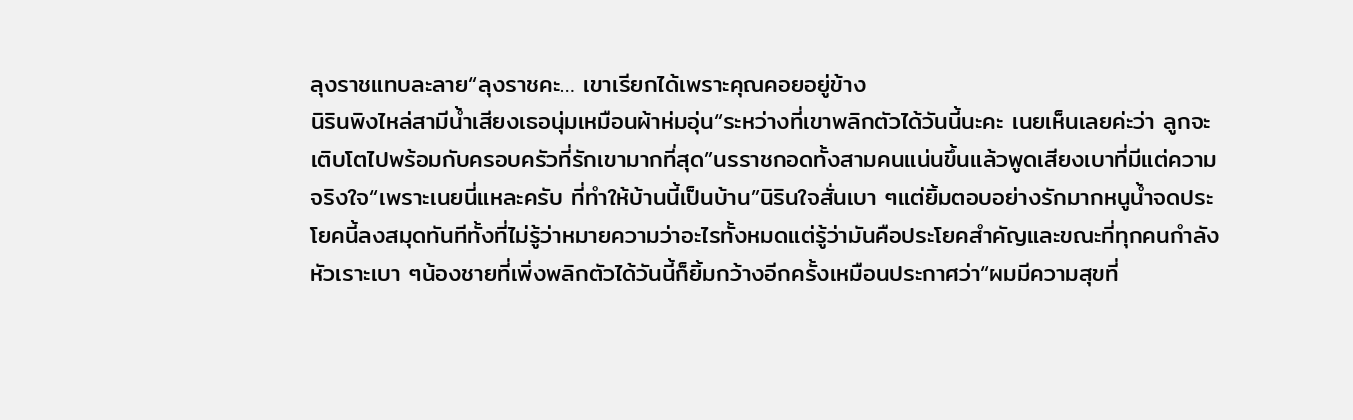ลุงราชแทบละลาย“ลุงราชคะ… เขาเรียกได้เพราะคุณคอยอยู่ข้าง
นิรินพิงไหล่สามีน้ำเสียงเธอนุ่มเหมือนผ้าห่มอุ่น“ระหว่างที่เขาพลิกตัวได้วันนี้นะคะ เนยเห็นเลยค่ะว่า ลูกจะเติบโตไปพร้อมกับครอบครัวที่รักเขามากที่สุด”นรราชกอดทั้งสามคนแน่นขึ้นแล้วพูดเสียงเบาที่มีแต่ความจริงใจ“เพราะเนยนี่แหละครับ ที่ทำให้บ้านนี้เป็นบ้าน”นิรินใจสั่นเบา ๆแต่ยิ้มตอบอย่างรักมากหนูน้ำจดประโยคนี้ลงสมุดทันทีทั้งที่ไม่รู้ว่าหมายความว่าอะไรทั้งหมดแต่รู้ว่ามันคือประโยคสำคัญและขณะที่ทุกคนกำลังหัวเราะเบา ๆน้องชายที่เพิ่งพลิกตัวได้วันนี้ก็ยิ้มกว้างอีกครั้งเหมือนประกาศว่า“ผมมีความสุขที่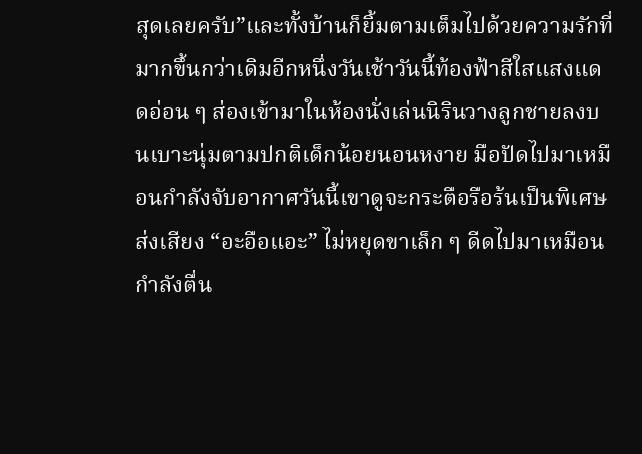สุดเลยครับ”และทั้งบ้านก็ยิ้มตามเต็มไปด้วยความรักที่มากขึ้นกว่าเดิมอีกหนึ่งวันเช้าวันนี้ท้องฟ้าสีใสแสงแดดอ่อน ๆ ส่องเข้ามาในห้องนั่งเล่นนิรินวางลูกชายลงบนเบาะนุ่มตามปกติเด็กน้อยนอนหงาย มือปัดไปมาเหมือนกำลังจับอากาศวันนี้เขาดูจะกระตือรือร้นเป็นพิเศษส่งเสียง “อะอือแอะ” ไม่หยุดขาเล็ก ๆ ดีดไปมาเหมือนกำลังตื่น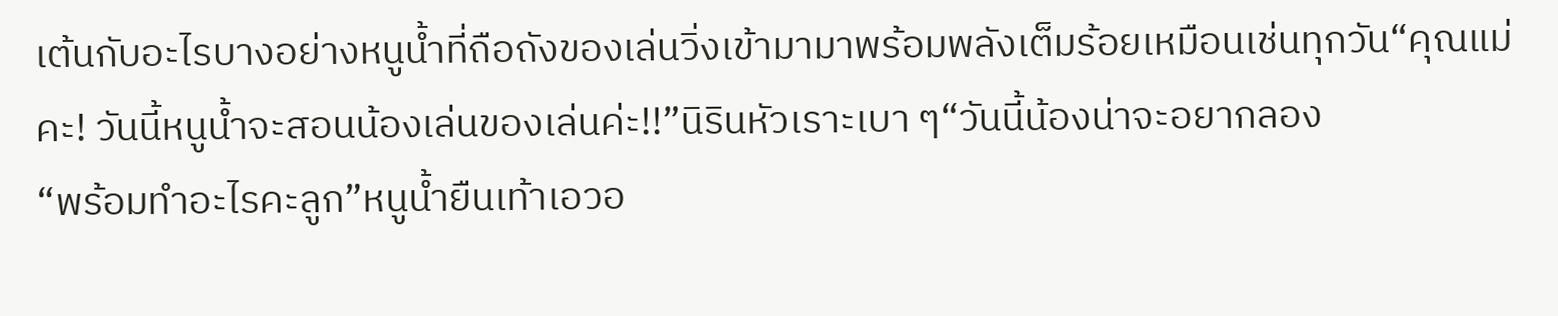เต้นกับอะไรบางอย่างหนูน้ำที่ถือถังของเล่นวิ่งเข้ามามาพร้อมพลังเต็มร้อยเหมือนเช่นทุกวัน“คุณแม่คะ! วันนี้หนูน้ำจะสอนน้องเล่นของเล่นค่ะ!!”นิรินหัวเราะเบา ๆ“วันนี้น้องน่าจะอยากลอง
“พร้อมทำอะไรคะลูก”หนูน้ำยืนเท้าเอวอ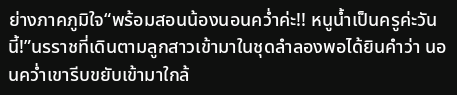ย่างภาคภูมิใจ“พร้อมสอนน้องนอนคว่ำค่ะ!! หนูน้ำเป็นครูค่ะวันนี้!”นรราชที่เดินตามลูกสาวเข้ามาในชุดลำลองพอได้ยินคำว่า นอนคว่ำเขารีบขยับเข้ามาใกล้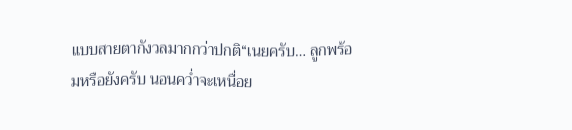แบบสายตากังวลมากกว่าปกติ“เนยครับ… ลูกพร้อมหรือยังครับ นอนคว่ำจะเหนื่อย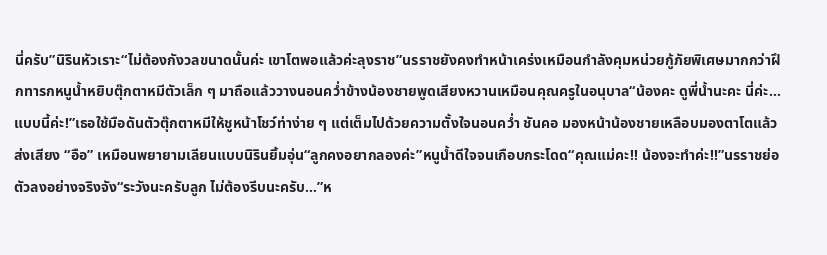นี่ครับ”นิรินหัวเราะ“ไม่ต้องกังวลขนาดนั้นค่ะ เขาโตพอแล้วค่ะลุงราช”นรราชยังคงทำหน้าเคร่งเหมือนกำลังคุมหน่วยกู้ภัยพิเศษมากกว่าฝึกทารกหนูน้ำหยิบตุ๊กตาหมีตัวเล็ก ๆ มาถือแล้ววางนอนคว่ำข้างน้องชายพูดเสียงหวานเหมือนคุณครูในอนุบาล“น้องคะ ดูพี่น้ำนะคะ นี่ค่ะ… แบบนี้ค่ะ!”เธอใช้มือดันตัวตุ๊กตาหมีให้ชูหน้าโชว์ท่าง่าย ๆ แต่เต็มไปด้วยความตั้งใจนอนคว่ำ ชันคอ มองหน้าน้องชายเหลือบมองตาโตแล้วส่งเสียง “อือ” เหมือนพยายามเลียนแบบนิรินยิ้มอุ่น“ลูกคงอยากลองค่ะ”หนูน้ำดีใจจนเกือบกระโดด“คุณแม่คะ!! น้องจะทำค่ะ!!”นรราชย่อตัวลงอย่างจริงจัง“ระวังนะครับลูก ไม่ต้องรีบนะครับ…”ห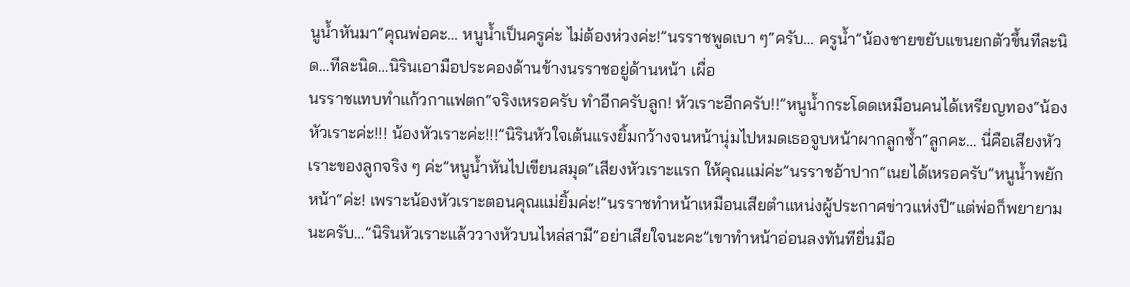นูน้ำหันมา“คุณพ่อคะ… หนูน้ำเป็นครูค่ะ ไม่ต้องห่วงค่ะ!”นรราชพูดเบา ๆ“ครับ… ครูน้ำ”น้องชายขยับแขนยกตัวขึ้นทีละนิด…ทีละนิด…นิรินเอามือประคองด้านข้างนรราชอยู่ด้านหน้า เผื่อ
นรราชแทบทำแก้วกาแฟตก“จริงเหรอครับ ทำอีกครับลูก! หัวเราะอีกครับ!!”หนูน้ำกระโดดเหมือนคนได้เหรียญทอง“น้องหัวเราะค่ะ!!! น้องหัวเราะค่ะ!!!”นิรินหัวใจเต้นแรงยิ้มกว้างจนหน้านุ่มไปหมดเธอจูบหน้าผากลูกซ้ำ“ลูกคะ… นี่คือเสียงหัวเราะของลูกจริง ๆ ค่ะ”หนูน้ำหันไปเขียนสมุด“เสียงหัวเราะแรก ให้คุณแม่ค่ะ”นรราชอ้าปาก“เนยได้เหรอครับ”หนูน้ำพยักหน้า“ค่ะ! เพราะน้องหัวเราะตอนคุณแม่ยิ้มค่ะ!”นรราชทำหน้าเหมือนเสียตำแหน่งผู้ประกาศข่าวแห่งปี“แต่พ่อก็พยายามนะครับ…”นิรินหัวเราะแล้ววางหัวบนไหล่สามี“อย่าเสียใจนะคะ”เขาทำหน้าอ่อนลงทันทียื่นมือ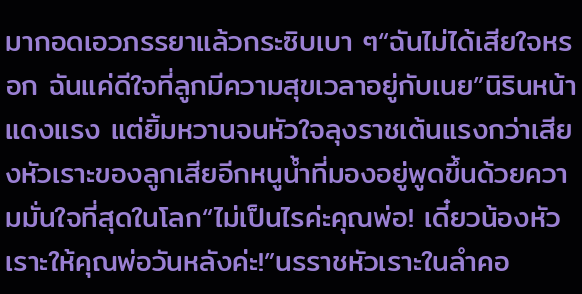มากอดเอวภรรยาแล้วกระซิบเบา ๆ“ฉันไม่ได้เสียใจหรอก ฉันแค่ดีใจที่ลูกมีความสุขเวลาอยู่กับเนย”นิรินหน้าแดงแรง แต่ยิ้มหวานจนหัวใจลุงราชเต้นแรงกว่าเสียงหัวเราะของลูกเสียอีกหนูน้ำที่มองอยู่พูดขึ้นด้วยความมั่นใจที่สุดในโลก“ไม่เป็นไรค่ะคุณพ่อ! เดี๋ยวน้องหัวเราะให้คุณพ่อวันหลังค่ะ!”นรราชหัวเราะในลำคอ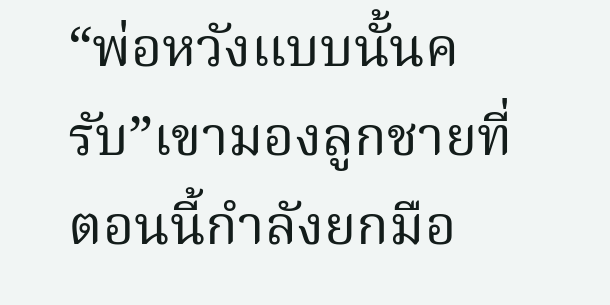“พ่อหวังแบบนั้นครับ”เขามองลูกชายที่ตอนนี้กำลังยกมือ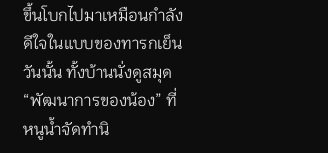ขึ้นโบกไปมาเหมือนกำลังดีใจในแบบของทารกเย็นวันนั้น ทั้งบ้านนั่งดูสมุด “พัฒนาการของน้อง” ที่หนูน้ำจัดทำนิ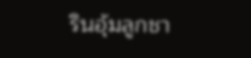รินอุ้มลูกชา